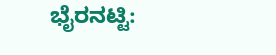ಭೈರನಟ್ಟಿ: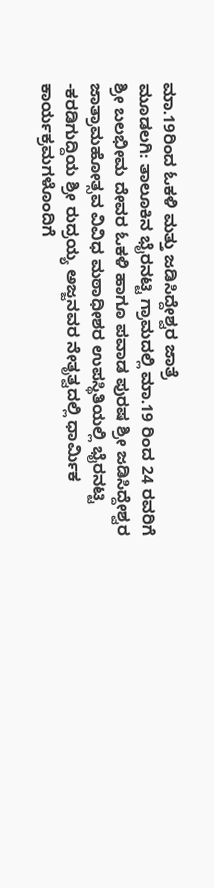ಮಾ.19ರಿಂದ ಓಕಳಿ ಮತ್ತು ಜಡಿಸಿದ್ದೇಶ್ವರ ಜಾತ್ರೆ
ಮೂಡಲಗಿ: ತಾಲೂಕಿನ ಭೈರನಟ್ಟಿ ಗ್ರಾಮದಲ್ಲಿ ಮಾ.19 ರಿಂದ 24 ರವರಿಗೆ ಶ್ರೀ ಬಲಭೀಮ ದೇವರ ಓಕಳಿ ಹಾಗೂ ಪವಾಡ ಪುರಷ ಶ್ರೀ ಜಡಿಸಿದ್ದೇಶ್ವರ ಜಾತ್ರಾಮಹೋತ್ಸವ ವಿವಿಧ ಮಠಾಧೀಶರ ಉಪಸ್ಥಿತಿಯಲ್ಲಿ ಭೈರನಟ್ಟಿ -ಕರಡಿಗುದ್ದಿಯ ಶ್ರೀ ರುದ್ರಯ್ಯ ಅಜ್ಜನವರ ನೇತೃತ್ವದಲ್ಲಿ ಧಾರ್ಮಿಕ ಕಾರ್ಯಕ್ರಮಗಳೊಂದಿಗೆ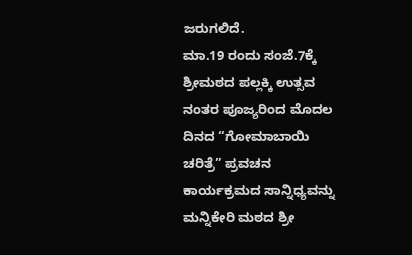ಜರುಗಲಿದೆ.
ಮಾ.19 ರಂದು ಸಂಜೆ.7ಕ್ಕೆ ಶ್ರೀಮಠದ ಪಲ್ಲಕ್ಕಿ ಉತ್ಸವ ನಂತರ ಪೂಜ್ಯರಿಂದ ಮೊದಲ ದಿನದ “ಗೋಮಾಬಾಯಿ ಚರಿತ್ರೆ” ಪ್ರವಚನ ಕಾರ್ಯಕ್ರಮದ ಸಾನ್ನಿಧ್ಯವನ್ನು ಮನ್ನಿಕೇರಿ ಮಠದ ಶ್ರೀ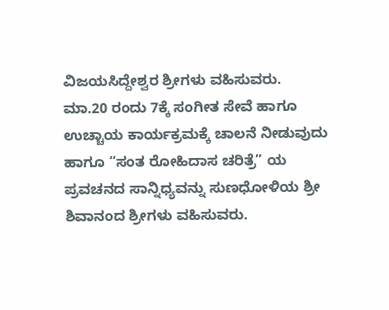ವಿಜಯಸಿದ್ದೇಶ್ವರ ಶ್ರೀಗಳು ವಹಿಸುವರು.
ಮಾ.20 ರಂದು 7ಕ್ಕೆ ಸಂಗೀತ ಸೇವೆ ಹಾಗೂ ಉಚ್ಚಾಯ ಕಾರ್ಯಕ್ರಮಕ್ಕೆ ಚಾಲನೆ ನೀಡುವುದು ಹಾಗೂ “ಸಂತ ರೋಹಿದಾಸ ಚರಿತ್ರೆ” ಯ ಪ್ರವಚನದ ಸಾನ್ನಿಧ್ಯವನ್ನು ಸುಣಧೋಳಿಯ ಶ್ರೀ ಶಿವಾನಂದ ಶ್ರೀಗಳು ವಹಿಸುವರು.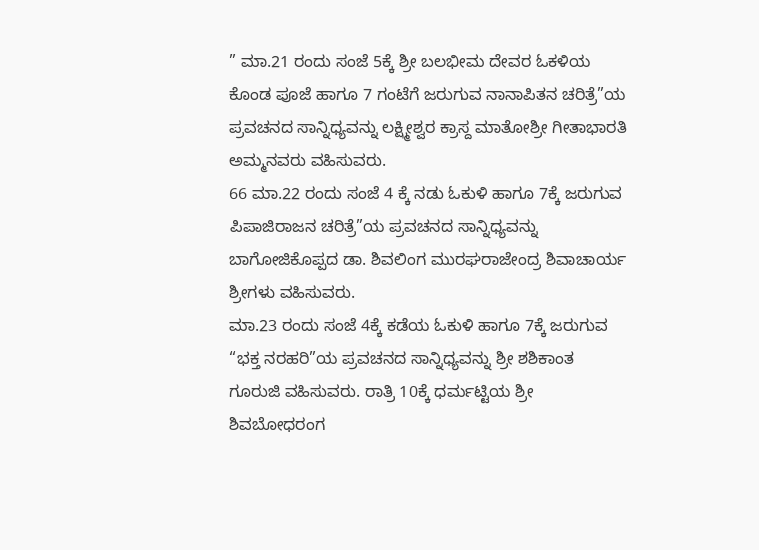” ಮಾ.21 ರಂದು ಸಂಜೆ 5ಕ್ಕೆ ಶ್ರೀ ಬಲಭೀಮ ದೇವರ ಓಕಳಿಯ ಕೊಂಡ ಪೂಜೆ ಹಾಗೂ 7 ಗಂಟೆಗೆ ಜರುಗುವ ನಾನಾಪಿತನ ಚರಿತ್ರೆ”ಯ ಪ್ರವಚನದ ಸಾನ್ನಿಧ್ಯವನ್ನು ಲಕ್ಷ್ಮೀಶ್ವರ ಕ್ರಾಸ್ದ ಮಾತೋಶ್ರೀ ಗೀತಾಭಾರತಿ ಅಮ್ಮನವರು ವಹಿಸುವರು.
66 ಮಾ.22 ರಂದು ಸಂಜೆ 4 ಕ್ಕೆ ನಡು ಓಕುಳಿ ಹಾಗೂ 7ಕ್ಕೆ ಜರುಗುವ ಪಿಪಾಜಿರಾಜನ ಚರಿತ್ರೆ”ಯ ಪ್ರವಚನದ ಸಾನ್ನಿಧ್ಯವನ್ನು ಬಾಗೋಜಿಕೊಪ್ಪದ ಡಾ. ಶಿವಲಿಂಗ ಮುರಘರಾಜೇಂದ್ರ ಶಿವಾಚಾರ್ಯ ಶ್ರೀಗಳು ವಹಿಸುವರು.
ಮಾ.23 ರಂದು ಸಂಜೆ 4ಕ್ಕೆ ಕಡೆಯ ಓಕುಳಿ ಹಾಗೂ 7ಕ್ಕೆ ಜರುಗುವ “ಭಕ್ತ ನರಹರಿ”ಯ ಪ್ರವಚನದ ಸಾನ್ನಿಧ್ಯವನ್ನು ಶ್ರೀ ಶಶಿಕಾಂತ ಗೂರುಜಿ ವಹಿಸುವರು. ರಾತ್ರಿ 10ಕ್ಕೆ ಧರ್ಮಟ್ಟಿಯ ಶ್ರೀ ಶಿವಬೋಧರಂಗ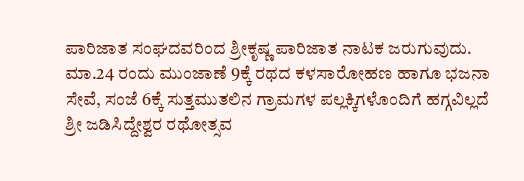ಪಾರಿಜಾತ ಸಂಘದವರಿಂದ ಶ್ರೀಕೃಷ್ಣ ಪಾರಿಜಾತ ನಾಟಕ ಜರುಗುವುದು.
ಮಾ.24 ರಂದು ಮುಂಜಾಣೆ 9ಕ್ಕೆ ರಥದ ಕಳಸಾರೋಹಣ ಹಾಗೂ ಭಜನಾ ಸೇವೆ, ಸಂಜೆ 6ಕ್ಕೆ ಸುತ್ತಮುತಲಿನ ಗ್ರಾಮಗಳ ಪಲ್ಲಕ್ಕಿಗಳೊಂದಿಗೆ ಹಗ್ಗವಿಲ್ಲದೆ ಶ್ರೀ ಜಡಿಸಿದ್ದೇಶ್ವರ ರಥೋತ್ಸವ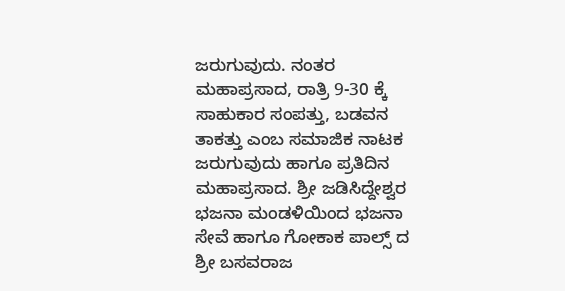ಜರುಗುವುದು. ನಂತರ ಮಹಾಪ್ರಸಾದ, ರಾತ್ರಿ 9-30 ಕ್ಕೆ ಸಾಹುಕಾರ ಸಂಪತ್ತು, ಬಡವನ ತಾಕತ್ತು ಎಂಬ ಸಮಾಜಿಕ ನಾಟಕ ಜರುಗುವುದು ಹಾಗೂ ಪ್ರತಿದಿನ ಮಹಾಪ್ರಸಾದ. ಶ್ರೀ ಜಡಿಸಿದ್ದೇಶ್ವರ ಭಜನಾ ಮಂಡಳಿಯಿಂದ ಭಜನಾ ಸೇವೆ ಹಾಗೂ ಗೋಕಾಕ ಪಾಲ್ಸ್ ದ ಶ್ರೀ ಬಸವರಾಜ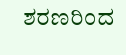ಶರಣರಿಂದ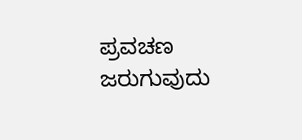ಪ್ರವಚಣ ಜರುಗುವುದು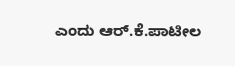ಎಂದು ಆರ್.ಕೆ.ಪಾಟೀಲ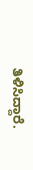ತಿಳಿಸಿದ್ದಾರೆ.